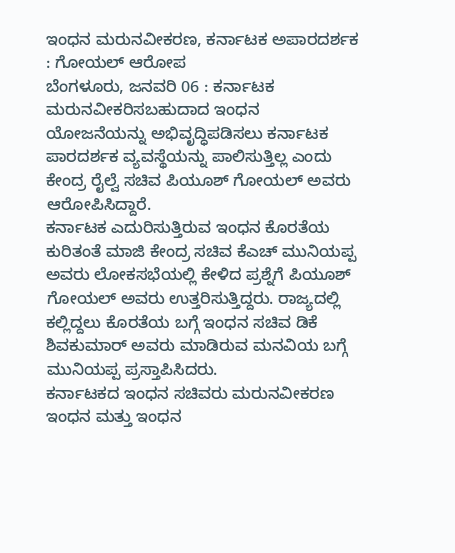ಇಂಧನ ಮರುನವೀಕರಣ, ಕರ್ನಾಟಕ ಅಪಾರದರ್ಶಕ : ಗೋಯಲ್ ಆರೋಪ
ಬೆಂಗಳೂರು, ಜನವರಿ 06 : ಕರ್ನಾಟಕ ಮರುನವೀಕರಿಸಬಹುದಾದ ಇಂಧನ ಯೋಜನೆಯನ್ನು ಅಭಿವೃದ್ಧಿಪಡಿಸಲು ಕರ್ನಾಟಕ ಪಾರದರ್ಶಕ ವ್ಯವಸ್ಥೆಯನ್ನು ಪಾಲಿಸುತ್ತಿಲ್ಲ ಎಂದು ಕೇಂದ್ರ ರೈಲ್ವೆ ಸಚಿವ ಪಿಯೂಶ್ ಗೋಯಲ್ ಅವರು ಆರೋಪಿಸಿದ್ದಾರೆ.
ಕರ್ನಾಟಕ ಎದುರಿಸುತ್ತಿರುವ ಇಂಧನ ಕೊರತೆಯ ಕುರಿತಂತೆ ಮಾಜಿ ಕೇಂದ್ರ ಸಚಿವ ಕೆಎಚ್ ಮುನಿಯಪ್ಪ ಅವರು ಲೋಕಸಭೆಯಲ್ಲಿ ಕೇಳಿದ ಪ್ರಶ್ನೆಗೆ ಪಿಯೂಶ್ ಗೋಯಲ್ ಅವರು ಉತ್ತರಿಸುತ್ತಿದ್ದರು. ರಾಜ್ಯದಲ್ಲಿ ಕಲ್ಲಿದ್ದಲು ಕೊರತೆಯ ಬಗ್ಗೆ ಇಂಧನ ಸಚಿವ ಡಿಕೆ ಶಿವಕುಮಾರ್ ಅವರು ಮಾಡಿರುವ ಮನವಿಯ ಬಗ್ಗೆ ಮುನಿಯಪ್ಪ ಪ್ರಸ್ತಾಪಿಸಿದರು.
ಕರ್ನಾಟಕದ ಇಂಧನ ಸಚಿವರು ಮರುನವೀಕರಣ ಇಂಧನ ಮತ್ತು ಇಂಧನ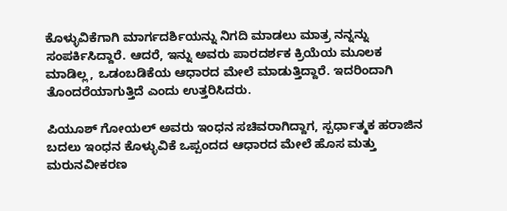ಕೊಳ್ಳುವಿಕೆಗಾಗಿ ಮಾರ್ಗದರ್ಶಿಯನ್ನು ನಿಗದಿ ಮಾಡಲು ಮಾತ್ರ ನನ್ನನ್ನು ಸಂಪರ್ಕಿಸಿದ್ದಾರೆ. ಆದರೆ, ಇನ್ನು ಅವರು ಪಾರದರ್ಶಕ ಕ್ರಿಯೆಯ ಮೂಲಕ ಮಾಡಿಲ್ಲ, ಒಡಂಬಡಿಕೆಯ ಆಧಾರದ ಮೇಲೆ ಮಾಡುತ್ತಿದ್ದಾರೆ. ಇದರಿಂದಾಗಿ ತೊಂದರೆಯಾಗುತ್ತಿದೆ ಎಂದು ಉತ್ತರಿಸಿದರು.

ಪಿಯೂಶ್ ಗೋಯಲ್ ಅವರು ಇಂಧನ ಸಚಿವರಾಗಿದ್ದಾಗ, ಸ್ಪರ್ಧಾತ್ಮಕ ಹರಾಜಿನ ಬದಲು ಇಂಧನ ಕೊಳ್ಳುವಿಕೆ ಒಪ್ಪಂದದ ಆಧಾರದ ಮೇಲೆ ಹೊಸ ಮತ್ತು ಮರುನವೀಕರಣ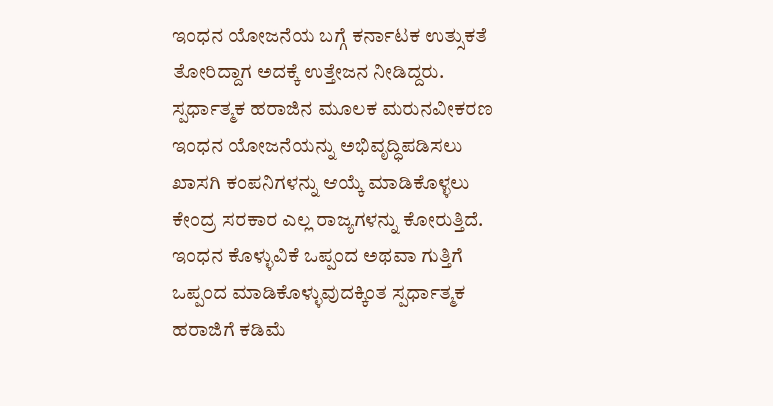ಇಂಧನ ಯೋಜನೆಯ ಬಗ್ಗೆ ಕರ್ನಾಟಕ ಉತ್ಸುಕತೆ ತೋರಿದ್ದಾಗ ಅದಕ್ಕೆ ಉತ್ತೇಜನ ನೀಡಿದ್ದರು.
ಸ್ಪರ್ಧಾತ್ಮಕ ಹರಾಜಿನ ಮೂಲಕ ಮರುನವೀಕರಣ ಇಂಧನ ಯೋಜನೆಯನ್ನು ಅಭಿವೃದ್ಧಿಪಡಿಸಲು ಖಾಸಗಿ ಕಂಪನಿಗಳನ್ನು ಆಯ್ಕೆ ಮಾಡಿಕೊಳ್ಳಲು ಕೇಂದ್ರ ಸರಕಾರ ಎಲ್ಲ ರಾಜ್ಯಗಳನ್ನು ಕೋರುತ್ತಿದೆ. ಇಂಧನ ಕೊಳ್ಳುವಿಕೆ ಒಪ್ಪಂದ ಅಥವಾ ಗುತ್ತಿಗೆ ಒಪ್ಪಂದ ಮಾಡಿಕೊಳ್ಳುವುದಕ್ಕಿಂತ ಸ್ಪರ್ಧಾತ್ಮಕ ಹರಾಜಿಗೆ ಕಡಿಮೆ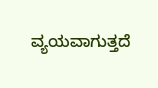ವ್ಯಯವಾಗುತ್ತದೆ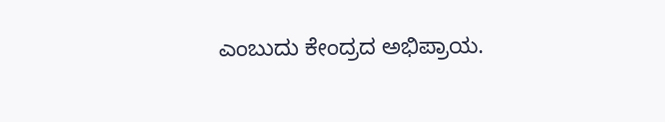ಎಂಬುದು ಕೇಂದ್ರದ ಅಭಿಪ್ರಾಯ.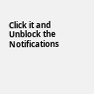Click it and Unblock the Notifications